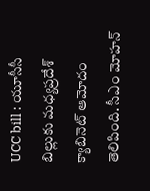UCC bill : యూసీసీ బిల్లుకు మధ్యప్రదేశ్ క్యాబినెట్ ఆమోదం తెలిపింది. సీఎం మోహన్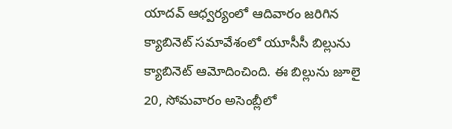యాదవ్ ఆధ్వర్యంలో ఆదివారం జరిగిన క్యాబినెట్ సమావేశంలో యూసీసీ బిల్లును క్యాబినెట్ ఆమోదించింది. ఈ బిల్లును జూలై 20, సోమవారం అసెంబ్లీలో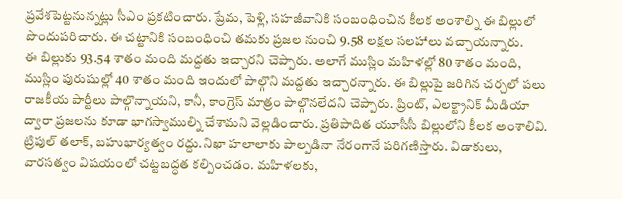ప్రవేశపెట్టనున్నట్లు సీఎం ప్రకటించారు. ప్రేమ, పెళ్లి, సహజీవానికి సంబంధించిన కీలక అంశాల్ని ఈ బిల్లులో పొందుపరిచారు. ఈ చట్టానికి సంబంధించి తమకు ప్రజల నుంచి 9.58 లక్షల సలహాలు వచ్చాయన్నారు.
ఈ బిల్లుకు 93.54 శాతం మంది మద్దతు ఇచ్చారని చెప్పారు. అలాగే ముస్లిం మహిళల్లో 80 శాతం మంది, ముస్లిం పురుషుల్లో 40 శాతం మంది ఇందులో పాల్గొని మద్దతు ఇచ్చారన్నారు. ఈ బిల్లుపై జరిగిన చర్చలో పలు రాజకీయ పార్టీలు పాల్గొన్నాయని, కానీ, కాంగ్రెస్ మాత్రం పాల్గొనలేదని చెప్పారు. ప్రింట్, ఎలక్ట్రానిక్ మీడియా ద్వారా ప్రజలను కూడా భాగస్వాముల్ని చేశామని వెల్లడించారు. ప్రతిపాదిత యూసీసీ బిల్లులోని కీలక అంశాలివి. ట్రిపుల్ తలాక్, బహుభార్యత్వం రద్దు.నిఖా హలాలాకు పాల్పడినా నేరంగానే పరిగణిస్తారు. విడాకులు, వారసత్వం విషయంలో చట్టబద్ధత కల్పించడం. మహిళలకు,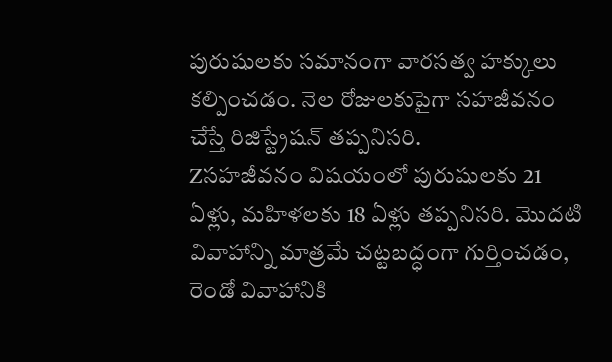పురుషులకు సమానంగా వారసత్వ హక్కులు కల్పించడం. నెల రోజులకుపైగా సహజీవనం చేస్తే రిజిస్ట్రేషన్ తప్పనిసరి.
Zసహజీవనం విషయంలో పురుషులకు 21 ఏళ్లు, మహిళలకు 18 ఏళ్లు తప్పనిసరి. మొదటి వివాహాన్ని మాత్రమే చట్టబద్ధంగా గుర్తించడం, రెండో వివాహానికి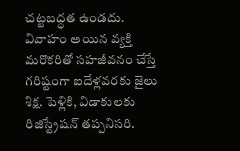చట్టబద్ధత ఉండదు. వివాహం అయిన వ్యక్తి మరొకరితో సహజీవనం చేస్తే గరిష్టంగా ఐదేళ్లవరకు జైలు శిక్ష. పెళ్లికి, విడాకులకు రిజిస్ట్రేషన్ తప్పనిసరి.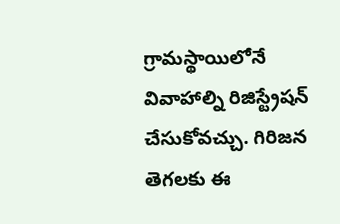గ్రామస్థాయిలోనే వివాహాల్ని రిజిస్ట్రేషన్ చేసుకోవచ్చు. గిరిజన తెగలకు ఈ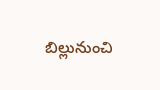బిల్లునుంచి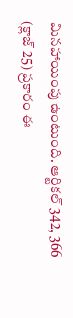మినహాయింపు ఉంటుంది. ఆర్టికల్ 342, 366 (క్లాజ్ 25) ప్రకారం ఈ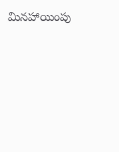మినహాయింపు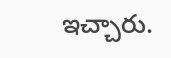ఇచ్చారు.